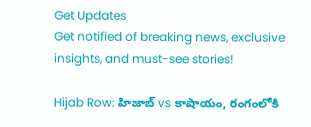Get Updates
Get notified of breaking news, exclusive insights, and must-see stories!

Hijab Row: హిజాబ్ vs కాషాయం, రంగంలోకి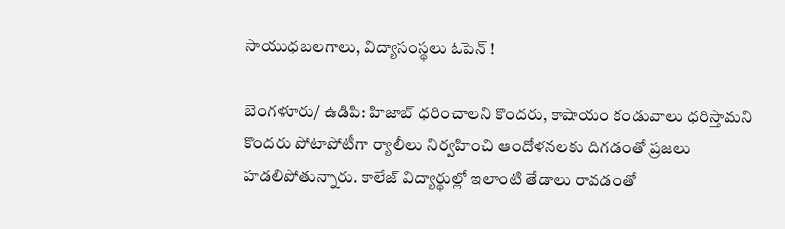సాయుధబలగాలు, విద్యాసంస్థలు ఓపెన్ !

బెంగళూరు/ ఉడిపి: హిజాబ్ ధరించాలని కొందరు, కాషాయం కండువాలు ధరిస్తామని కొందరు పోటాపోటీగా ర్యాలీలు నిర్వహించి ఆందోళనలకు దిగడంతో ప్రజలు హడలిపోతున్నారు. కాలేజ్ విద్యార్థుల్లో ఇలాంటి తేడాలు రావడంతో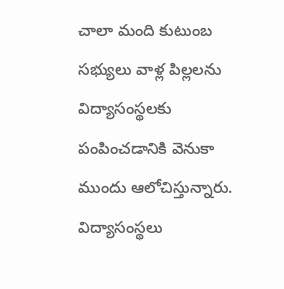చాలా మంది కుటుంబ సభ్యులు వాళ్ల పిల్లలను విద్యాసంస్థలకు పంపించడానికి వెనుకా ముందు ఆలోచిస్తున్నారు. విద్యాసంస్థలు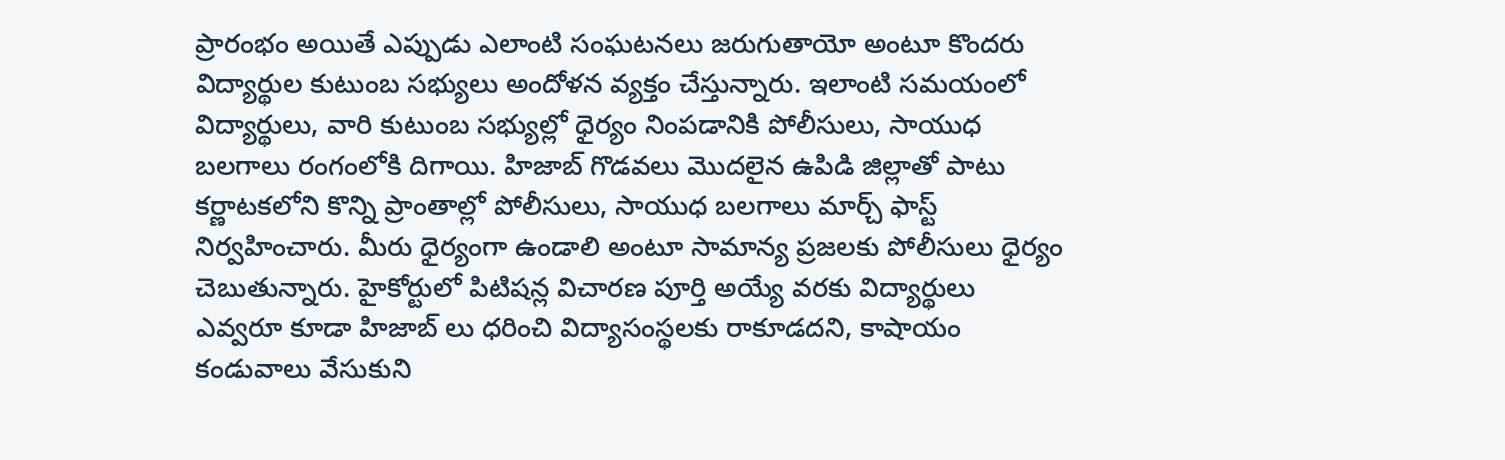ప్రారంభం అయితే ఎప్పుడు ఎలాంటి సంఘటనలు జరుగుతాయో అంటూ కొందరు విద్యార్థుల కుటుంబ సభ్యులు అందోళన వ్యక్తం చేస్తున్నారు. ఇలాంటి సమయంలో విద్యార్థులు, వారి కుటుంబ సభ్యుల్లో ధైర్యం నింపడానికి పోలీసులు, సాయుధ బలగాలు రంగంలోకి దిగాయి. హిజాబ్ గొడవలు మొదలైన ఉపిడి జిల్లాతో పాటు కర్ణాటకలోని కొన్ని ప్రాంతాల్లో పోలీసులు, సాయుధ బలగాలు మార్చ్ ఫాస్ట్ నిర్వహించారు. మీరు ధైర్యంగా ఉండాలి అంటూ సామాన్య ప్రజలకు పోలీసులు ధైర్యం చెబుతున్నారు. హైకోర్టులో పిటిషన్ల విచారణ పూర్తి అయ్యే వరకు విద్యార్థులు ఎవ్వరూ కూడా హిజాబ్ లు ధరించి విద్యాసంస్థలకు రాకూడదని, కాషాయం కండువాలు వేసుకుని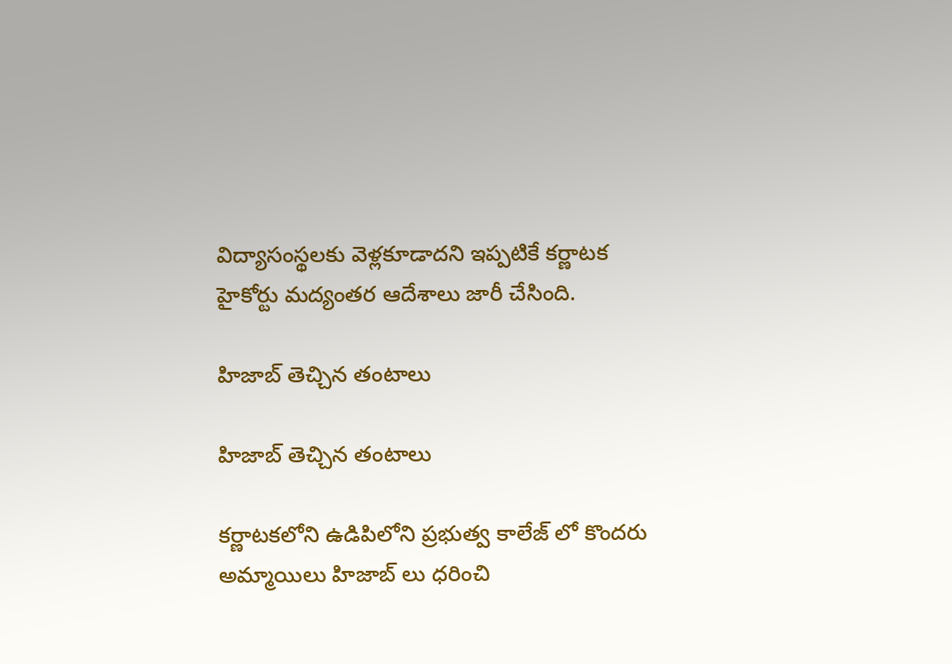విద్యాసంస్థలకు వెళ్లకూడాదని ఇప్పటికే కర్ణాటక హైకోర్టు మద్యంతర ఆదేశాలు జారీ చేసింది.

హిజాబ్ తెచ్చిన తంటాలు

హిజాబ్ తెచ్చిన తంటాలు

కర్ణాటకలోని ఉడిపిలోని ప్రభుత్వ కాలేజ్ లో కొందరు అమ్మాయిలు హిజాబ్ లు ధరించి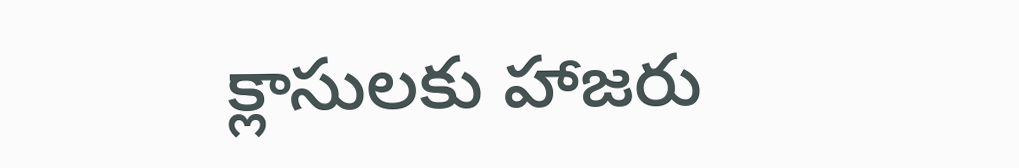క్లాసులకు హాజరు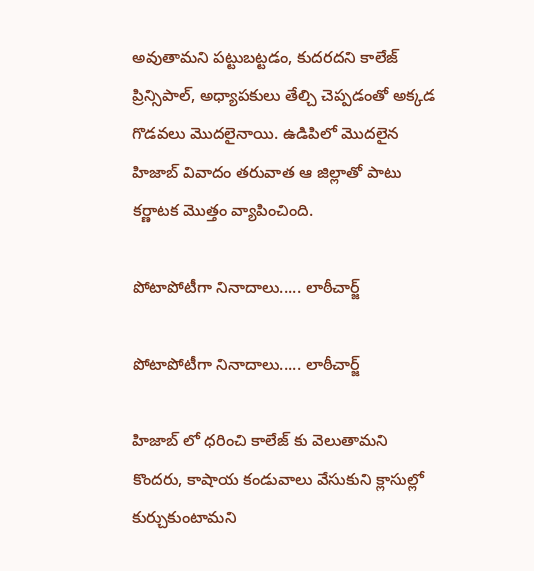అవుతామని పట్టుబట్టడం, కుదరదని కాలేజ్ ప్రిన్సిపాల్, అధ్యాపకులు తేల్చి చెప్పడంతో అక్కడ గొడవలు మొదలైనాయి. ఉడిపిలో మొదలైన హిజాబ్ వివాదం తరువాత ఆ జిల్లాతో పాటు కర్ణాటక మొత్తం వ్యాపించింది.

పోటాపోటీగా నినాదాలు..... లాఠీచార్జ్

పోటాపోటీగా నినాదాలు..... లాఠీచార్జ్

హిజాబ్ లో ధరించి కాలేజ్ కు వెలుతామని కొందరు, కాషాయ కండువాలు వేసుకుని క్లాసుల్లో కుర్చుకుంటామని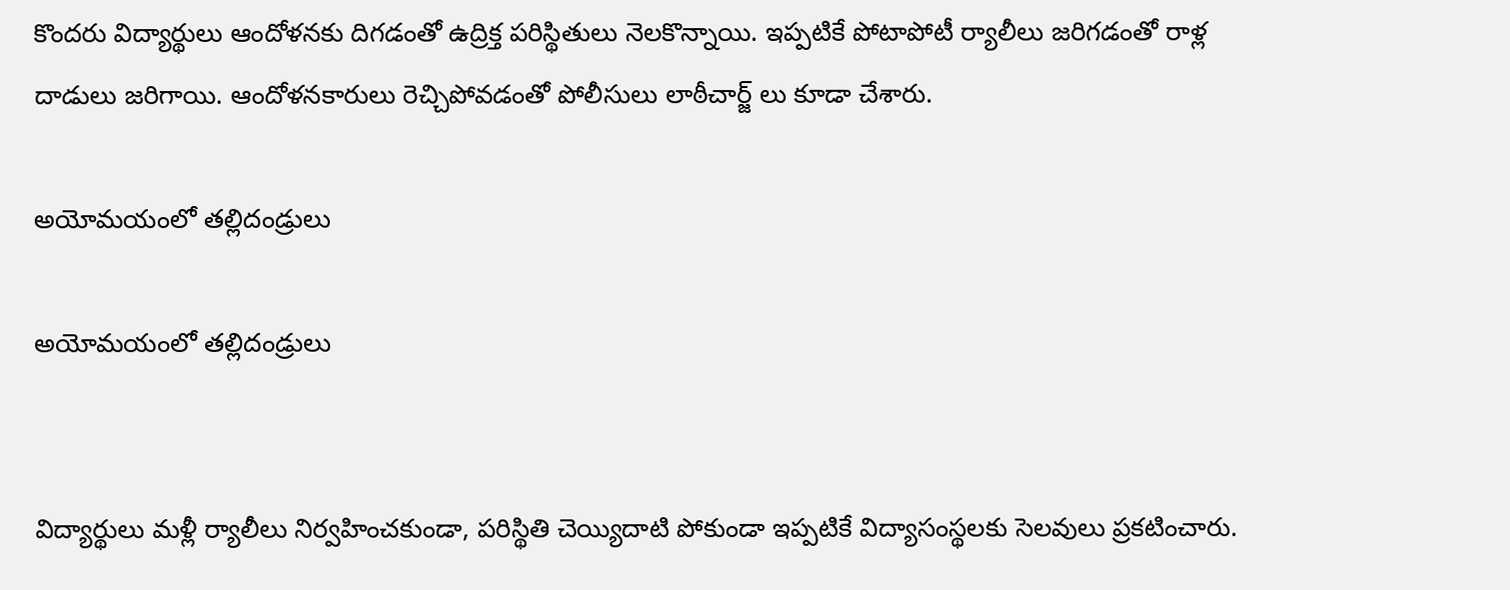కొందరు విద్యార్థులు ఆందోళనకు దిగడంతో ఉద్రిక్త పరిస్థితులు నెలకొన్నాయి. ఇప్పటికే పోటాపోటీ ర్యాలీలు జరిగడంతో రాళ్ల దాడులు జరిగాయి. ఆందోళనకారులు రెచ్చిపోవడంతో పోలీసులు లాఠీచార్జ్ లు కూడా చేశారు.

అయోమయంలో తల్లిదండ్రులు

అయోమయంలో తల్లిదండ్రులు


విద్యార్థులు మళ్లీ ర్యాలీలు నిర్వహించకుండా, పరిస్థితి చెయ్యిదాటి పోకుండా ఇప్పటికే విద్యాసంస్థలకు సెలవులు ప్రకటించారు.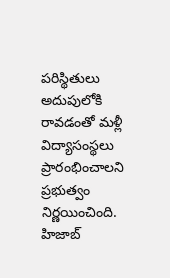పరిస్థితులు అదుపులోకి రావడంతో మళ్లీ విద్యాసంస్థలు ప్రారంభించాలని ప్రభుత్వం నిర్ణయించింది. హిజాబ్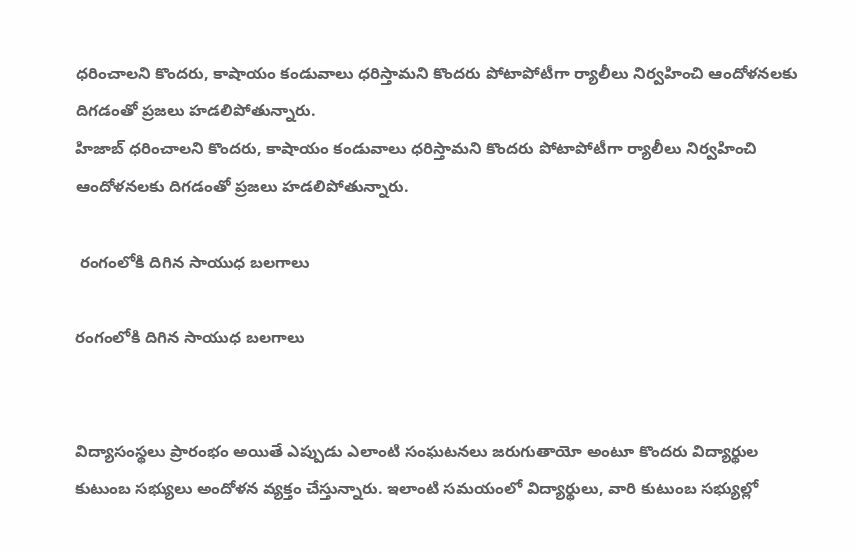ధరించాలని కొందరు, కాషాయం కండువాలు ధరిస్తామని కొందరు పోటాపోటీగా ర్యాలీలు నిర్వహించి ఆందోళనలకు దిగడంతో ప్రజలు హడలిపోతున్నారు.
హిజాబ్ ధరించాలని కొందరు, కాషాయం కండువాలు ధరిస్తామని కొందరు పోటాపోటీగా ర్యాలీలు నిర్వహించి ఆందోళనలకు దిగడంతో ప్రజలు హడలిపోతున్నారు.

 రంగంలోకి దిగిన సాయుధ బలగాలు

రంగంలోకి దిగిన సాయుధ బలగాలు


విద్యాసంస్థలు ప్రారంభం అయితే ఎప్పుడు ఎలాంటి సంఘటనలు జరుగుతాయో అంటూ కొందరు విద్యార్థుల కుటుంబ సభ్యులు అందోళన వ్యక్తం చేస్తున్నారు. ఇలాంటి సమయంలో విద్యార్థులు, వారి కుటుంబ సభ్యుల్లో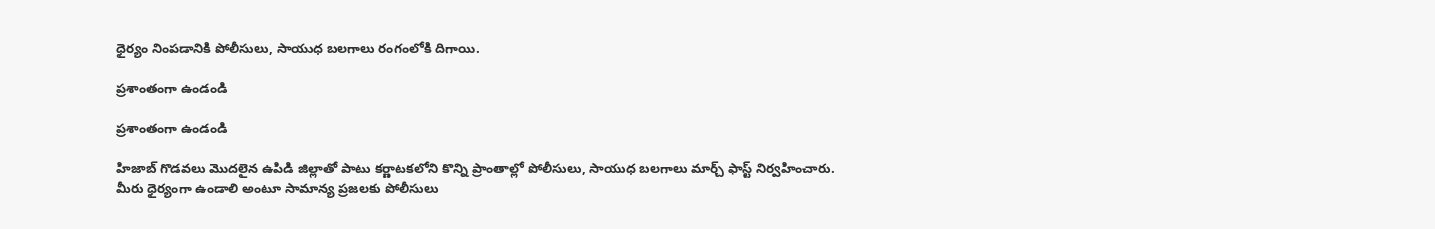ధైర్యం నింపడానికి పోలీసులు, సాయుధ బలగాలు రంగంలోకి దిగాయి.

ప్రశాంతంగా ఉండండి

ప్రశాంతంగా ఉండండి

హిజాబ్ గొడవలు మొదలైన ఉపిడి జిల్లాతో పాటు కర్ణాటకలోని కొన్ని ప్రాంతాల్లో పోలీసులు, సాయుధ బలగాలు మార్చ్ ఫాస్ట్ నిర్వహించారు. మీరు ధైర్యంగా ఉండాలి అంటూ సామాన్య ప్రజలకు పోలీసులు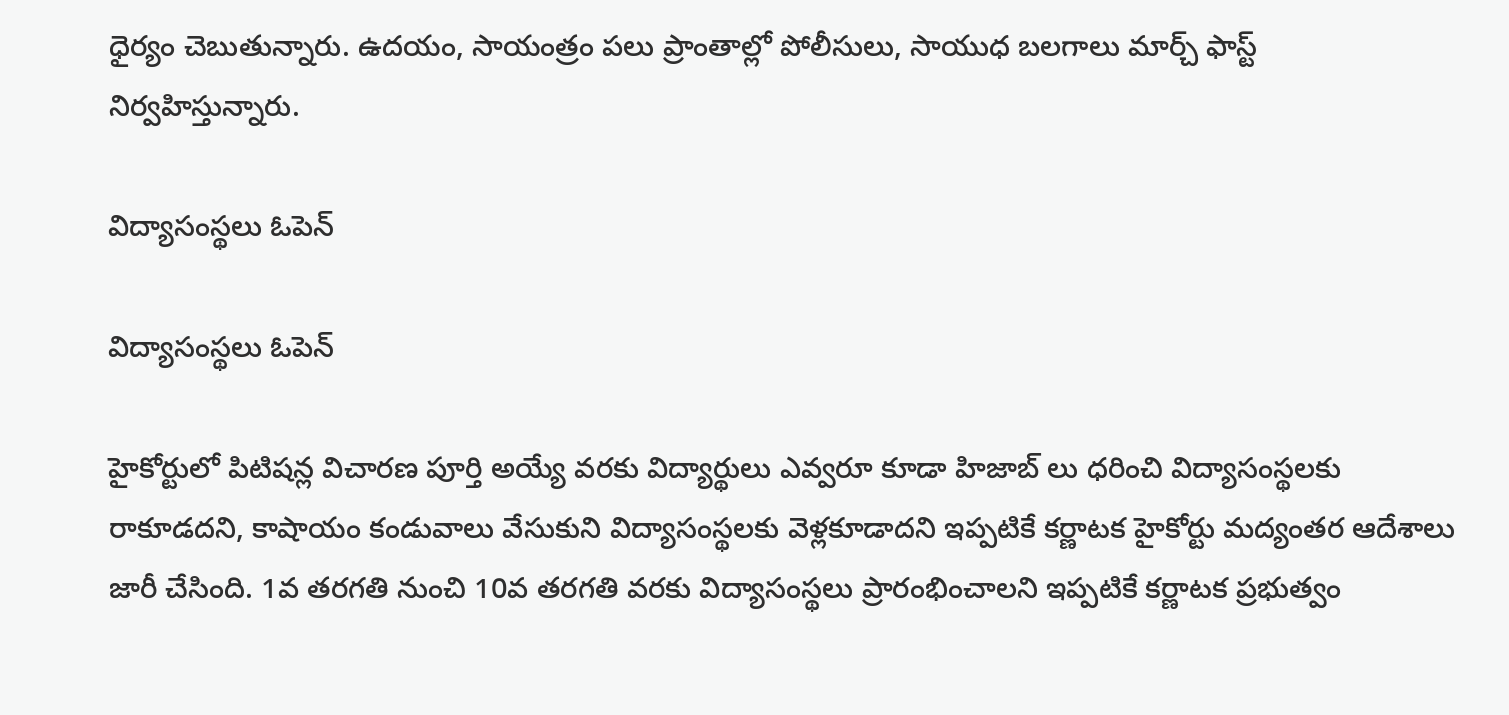ధైర్యం చెబుతున్నారు. ఉదయం, సాయంత్రం పలు ప్రాంతాల్లో పోలీసులు, సాయుధ బలగాలు మార్చ్ ఫాస్ట్ నిర్వహిస్తున్నారు.

విద్యాసంస్థలు ఓపెన్

విద్యాసంస్థలు ఓపెన్

హైకోర్టులో పిటిషన్ల విచారణ పూర్తి అయ్యే వరకు విద్యార్థులు ఎవ్వరూ కూడా హిజాబ్ లు ధరించి విద్యాసంస్థలకు రాకూడదని, కాషాయం కండువాలు వేసుకుని విద్యాసంస్థలకు వెళ్లకూడాదని ఇప్పటికే కర్ణాటక హైకోర్టు మద్యంతర ఆదేశాలు జారీ చేసింది. 1వ తరగతి నుంచి 10వ తరగతి వరకు విద్యాసంస్థలు ప్రారంభించాలని ఇప్పటికే కర్ణాటక ప్రభుత్వం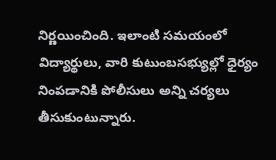నిర్ణయించింది. ఇలాంటి సమయంలో విద్యార్థులు, వారి కుటుంబసభ్యుల్లో ధైర్యం నింపడానికి పోలీసులు అన్ని చర్యలు తీసుకుంటున్నారు.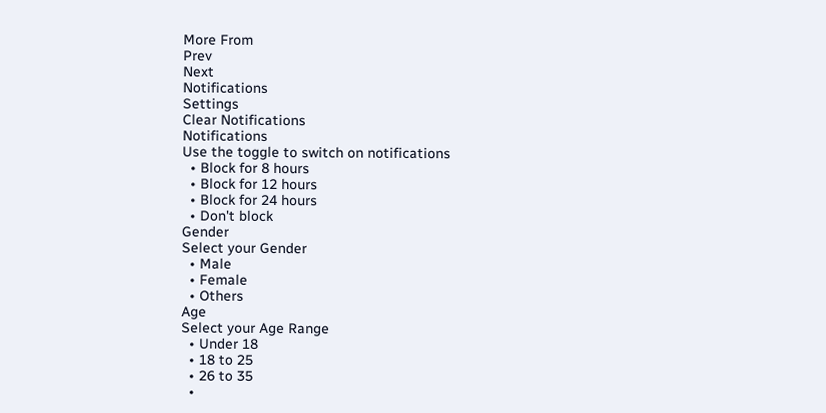More From
Prev
Next
Notifications
Settings
Clear Notifications
Notifications
Use the toggle to switch on notifications
  • Block for 8 hours
  • Block for 12 hours
  • Block for 24 hours
  • Don't block
Gender
Select your Gender
  • Male
  • Female
  • Others
Age
Select your Age Range
  • Under 18
  • 18 to 25
  • 26 to 35
  •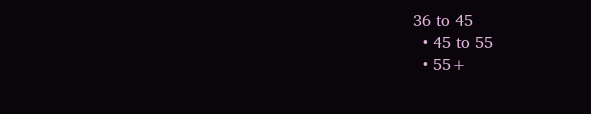36 to 45
  • 45 to 55
  • 55+